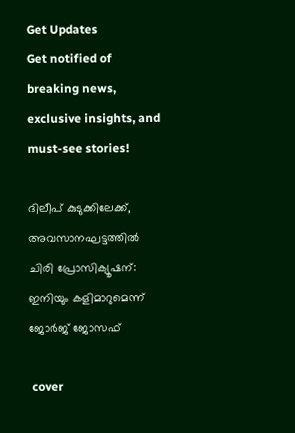Get Updates
Get notified of breaking news, exclusive insights, and must-see stories!

ദിലീപ് കുടുക്കിലേക്ക്, അവസാനഘട്ടത്തില്‍ ചിരി പ്രോസിക്യൂഷന്: ഇനിയും കളിമാറുമെന്ന് ജോർജ് ജോസഫ്

 cover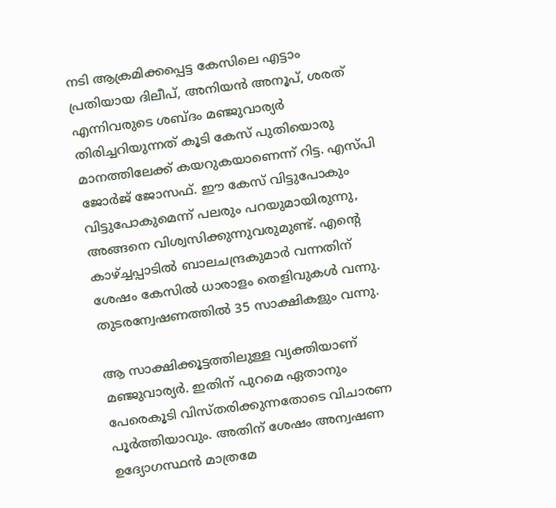നടി ആക്രമിക്കപ്പെട്ട കേസിലെ എട്ടാം പ്രതിയായ ദിലീപ്, അനിയന്‍ അനൂപ്, ശരത് എന്നിവരുടെ ശബ്ദം മഞ്ജുവാര്യർ തിരിച്ചറിയുന്നത് കൂടി കേസ് പുതിയൊരു മാനത്തിലേക്ക് കയറുകയാണെന്ന് റിട്ട. എസ്പി ജോർജ് ജോസഫ്. ഈ കേസ് വിട്ടുപോകും വിട്ടുപോകുമെന്ന് പലരും പറയുമായിരുന്നു, അങ്ങനെ വിശ്വസിക്കുന്നുവരുമുണ്ട്. എന്റെ കാഴ്ച്ചപ്പാടില്‍ ബാലചന്ദ്രകുമാർ വന്നതിന് ശേഷം കേസില്‍ ധാരാളം തെളിവുകള്‍ വന്നു. തുടരന്വേഷണത്തില്‍ 35 സാക്ഷികളും വന്നു.

ആ സാക്ഷിക്കൂട്ടത്തിലുള്ള വ്യക്തിയാണ് മഞ്ജുവാര്യർ. ഇതിന് പുറമെ ഏതാനും പേരെകൂടി വിസ്തരിക്കുന്നതോടെ വിചാരണ പൂർത്തിയാവും. അതിന് ശേഷം അന്വഷണ ഉദ്യോഗസ്ഥന്‍ മാത്രമേ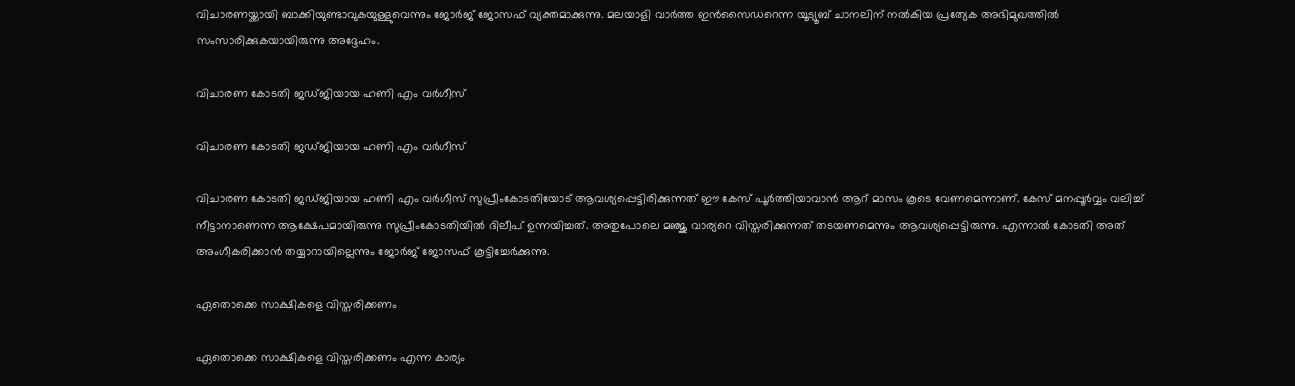വിചാരണയ്ക്കായി ബാക്കിയുണ്ടാവുകയുള്ളുവെന്നും ജോർജ് ജോസഫ് വ്യക്തമാക്കുന്നു. മലയാളി വാർത്ത ഇന്‍സൈഡറെന്ന യൂട്യൂബ് ചാനലിന് നല്‍കിയ പ്രത്യേക അഭിമുഖത്തില്‍ സംസാരിക്കുകയായിരുന്നു അദ്ദേഹം.

വിചാരണ കോടതി ജഡ്ജിയായ ഹണി എം വർഗീസ്

വിചാരണ കോടതി ജഡ്ജിയായ ഹണി എം വർഗീസ്

വിചാരണ കോടതി ജഡ്ജിയായ ഹണി എം വർഗീസ് സുപ്രീംകോടതിയോട് ആവശ്യപ്പെട്ടിരിക്കുന്നത് ഈ കേസ് പൂർത്തിയാവാന്‍ ആറ് മാസം കൂടെ വേണമെന്നാണ്. കേസ് മനപ്പൂർവ്വം വലിച്ച് നീട്ടാനാണെന്ന ആക്ഷേപമായിരുന്നു സുപ്രീംകോടതിയില്‍ ദിലീപ് ഉന്നയിച്ചത്. അതുപോലെ മഞ്ജു വാര്യറെ വിസ്തരിക്കുന്നത് തടയണമെന്നും ആവശ്യപ്പെട്ടിരുന്നു. എന്നാല്‍ കോടതി അത് അംഗീകരിക്കാന്‍ തയ്യാറായില്ലെന്നും ജോർജ് ജോസഫ് കൂട്ടിച്ചേർക്കുന്നു.

ഏതൊക്കെ സാക്ഷികളെ വിസ്തരിക്കണം

ഏതൊക്കെ സാക്ഷികളെ വിസ്തരിക്കണം എന്ന കാര്യം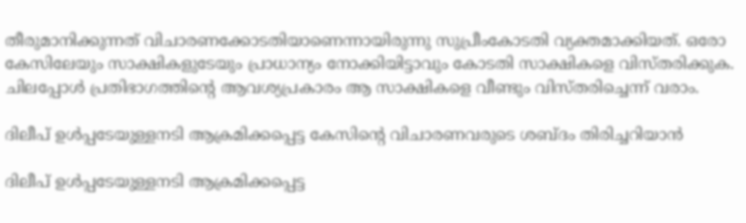തീരുമാനിക്കുന്നത് വിചാരണക്കോടതിയാണെന്നായിരുന്നു സുപ്രീംകോടതി വ്യക്തമാക്കിയത്. ഒരോ കേസിലേയും സാക്ഷികളുടേയും പ്രാധാന്യം നോക്കിയിട്ടാവും കോടതി സാക്ഷികളെ വിസ്തരിക്കുക. ചിലപ്പോള്‍ പ്രതിഭാഗത്തിന്റെ ആവശ്യപ്രകാരം ആ സാക്ഷികളെ വീണ്ടും വിസ്തരിച്ചെന്ന് വരാം.

ദിലീപ് ഉള്‍പ്പടേയുള്ളനടി ആക്രമിക്കപ്പെട്ട കേസിന്റെ വിചാരണവരുടെ ശബ്ദം തിരിച്ചറിയാന്‍

ദിലീപ് ഉള്‍പ്പടേയുള്ളനടി ആക്രമിക്കപ്പെട്ട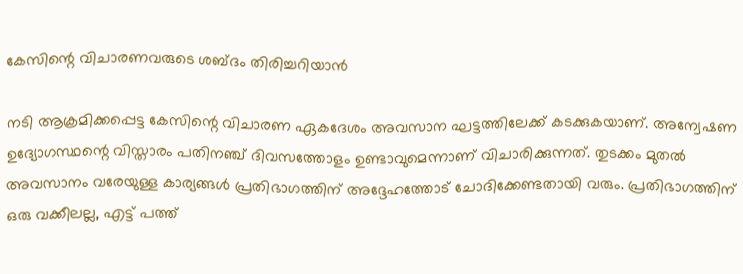കേസിന്റെ വിചാരണവരുടെ ശബ്ദം തിരിച്ചറിയാന്‍

നടി ആക്രമിക്കപ്പെട്ട കേസിന്റെ വിചാരണ ഏകദേശം അവസാന ഘട്ടത്തിലേക്ക് കടക്കുകയാണ്. അന്വേഷണ ഉദ്യോഗസ്ഥന്റെ വിസ്താരം പതിനഞ്ച് ദിവസത്തോളം ഉണ്ടാവുമെന്നാണ് വിചാരിക്കുന്നത്. തുടക്കം മുതല്‍ അവസാനം വരേയുള്ള കാര്യങ്ങള്‍ പ്രതിഭാഗത്തിന് അദ്ദേഹത്തോട് ചോദിക്കേണ്ടതായി വരും. പ്രതിഭാഗത്തിന് ഒരു വക്കീലല്ല, എട്ട് പത്ത്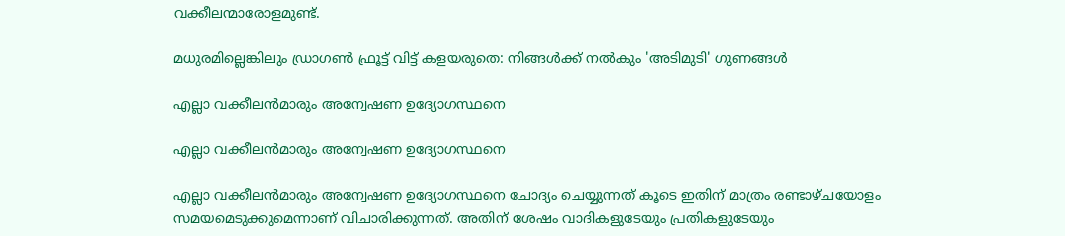വക്കീലന്മാരോളമുണ്ട്.

മധുരമില്ലെങ്കിലും ഡ്രാഗണ്‍ ഫ്രൂട്ട് വിട്ട് കളയരുതെ: നിങ്ങള്‍ക്ക് നല്‍കും 'അടിമുടി' ഗുണങ്ങള്‍

എല്ലാ വക്കീലന്‍മാരും അന്വേഷണ ഉദ്യോഗസ്ഥനെ

എല്ലാ വക്കീലന്‍മാരും അന്വേഷണ ഉദ്യോഗസ്ഥനെ

എല്ലാ വക്കീലന്‍മാരും അന്വേഷണ ഉദ്യോഗസ്ഥനെ ചോദ്യം ചെയ്യുന്നത് കൂടെ ഇതിന് മാത്രം രണ്ടാഴ്ചയോളം സമയമെടുക്കുമെന്നാണ് വിചാരിക്കുന്നത്. അതിന് ശേഷം വാദികളുടേയും പ്രതികളുടേയും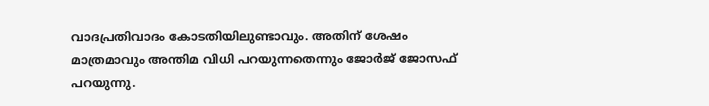വാദപ്രതിവാദം കോടതിയിലുണ്ടാവും. അതിന് ശേഷം മാത്രമാവും അന്തിമ വിധി പറയുന്നതെന്നും ജോർജ് ജോസഫ് പറയുന്നു.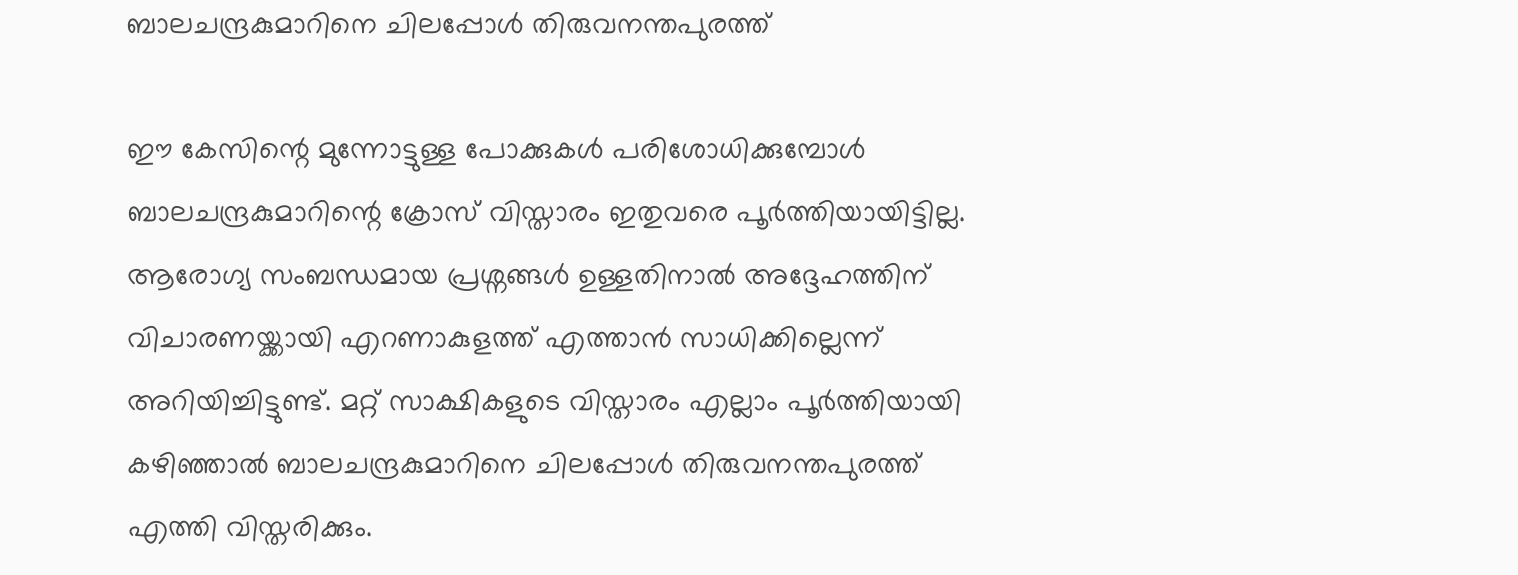ബാലചന്ദ്രകുമാറിനെ ചിലപ്പോള്‍ തിരുവനന്തപുരത്ത്

ഈ കേസിന്റെ മുന്നോട്ടുള്ള പോക്കുകള്‍ പരിശോധിക്കുമ്പോള്‍ ബാലചന്ദ്രകുമാറിന്റെ ക്രോസ് വിസ്താരം ഇതുവരെ പൂർത്തിയായിട്ടില്ല. ആരോഗ്യ സംബന്ധമായ പ്രശ്നങ്ങള്‍ ഉള്ളതിനാല്‍ അദ്ദേഹത്തിന് വിചാരണയ്ക്കായി എറണാകുളത്ത് എത്താന്‍ സാധിക്കില്ലെന്ന് അറിയിച്ചിട്ടുണ്ട്. മറ്റ് സാക്ഷികളുടെ വിസ്താരം എല്ലാം പൂർത്തിയായി കഴിഞ്ഞാല്‍ ബാലചന്ദ്രകുമാറിനെ ചിലപ്പോള്‍ തിരുവനന്തപുരത്ത് എത്തി വിസ്തരിക്കും.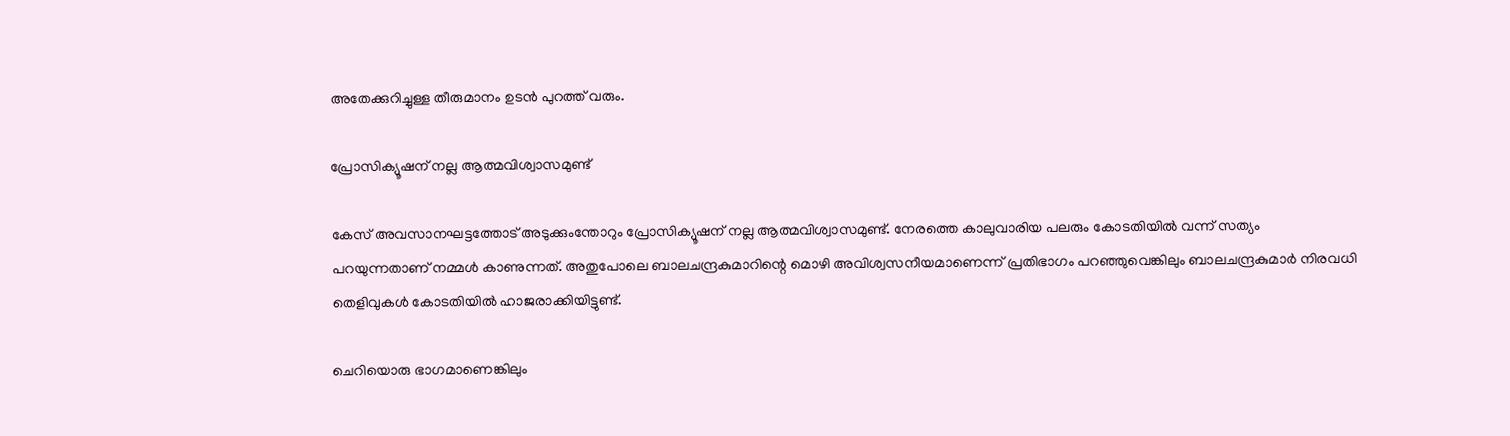അതേക്കുറിച്ചുള്ള തീരുമാനം ഉടന്‍ പുറത്ത് വരും.

പ്രോസിക്യൂഷന് നല്ല ആത്മവിശ്വാസമുണ്ട്

കേസ് അവസാനഘട്ടത്തോട് അടുക്കുംന്തോറും പ്രോസിക്യൂഷന് നല്ല ആത്മവിശ്വാസമുണ്ട്. നേരത്തെ കാലുവാരിയ പലരും കോടതിയില്‍ വന്ന് സത്യം പറയുന്നതാണ് നമ്മള്‍ കാണുന്നത്. അതുപോലെ ബാലചന്ദ്രകുമാറിന്റെ മൊഴി അവിശ്വസനീയമാണെന്ന് പ്രതിഭാഗം പറഞ്ഞുവെങ്കിലും ബാലചന്ദ്രകുമാർ നിരവധി തെളിവുകള്‍ കോടതിയില്‍ ഹാജരാക്കിയിട്ടുണ്ട്.

ചെറിയൊരു ഭാഗമാണെങ്കിലും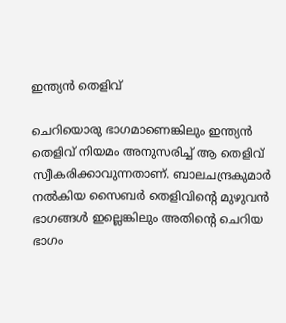ഇന്ത്യന്‍ തെളിവ്

ചെറിയൊരു ഭാഗമാണെങ്കിലും ഇന്ത്യന്‍ തെളിവ് നിയമം അനുസരിച്ച് ആ തെളിവ് സ്വീകരിക്കാവുന്നതാണ്. ബാലചന്ദ്രകുമാർ നല്‍കിയ സൈബർ തെളിവിന്റെ മുഴുവന്‍ ഭാഗങ്ങള്‍ ഇല്ലെങ്കിലും അതിന്റെ ചെറിയ ഭാഗം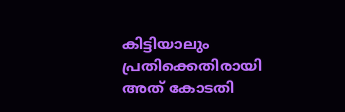കിട്ടിയാലും പ്രതിക്കെതിരായി അത് കോടതി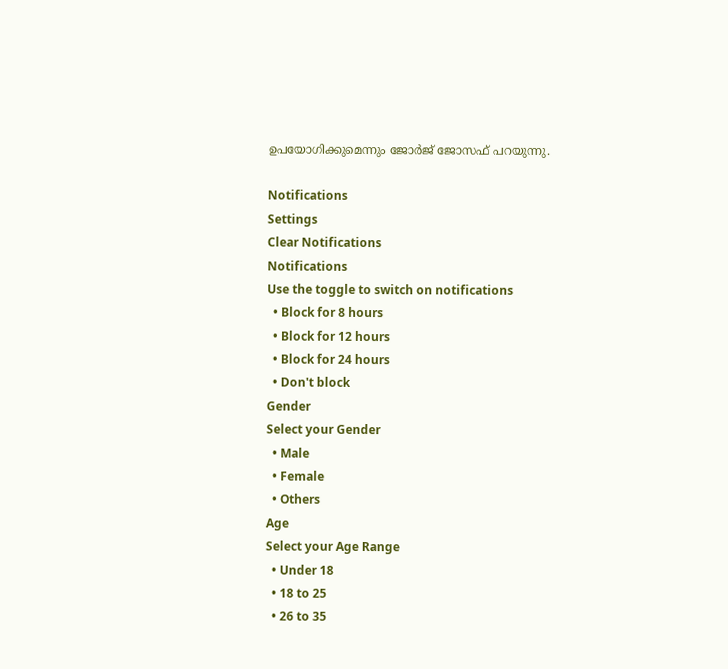ഉപയോഗിക്കുമെന്നും ജോർജ് ജോസഫ് പറയുന്നു.

Notifications
Settings
Clear Notifications
Notifications
Use the toggle to switch on notifications
  • Block for 8 hours
  • Block for 12 hours
  • Block for 24 hours
  • Don't block
Gender
Select your Gender
  • Male
  • Female
  • Others
Age
Select your Age Range
  • Under 18
  • 18 to 25
  • 26 to 35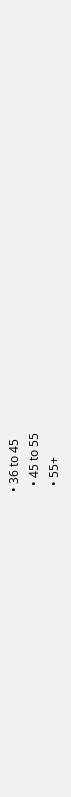• 36 to 45
  • 45 to 55
  • 55+